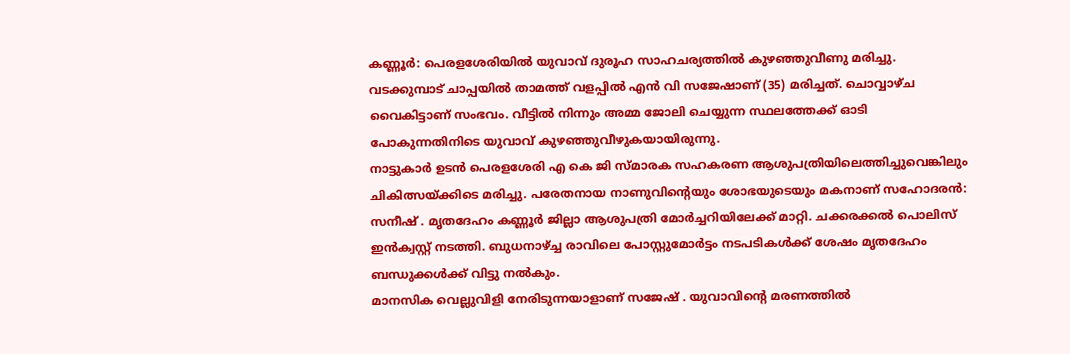കണ്ണൂർ: പെരളശേരിയിൽ യുവാവ് ദുരൂഹ സാഹചര്യത്തിൽ കുഴഞ്ഞുവീണു മരിച്ചു. വടക്കുമ്പാട് ചാപ്പയിൽ താമത്ത് വളപ്പിൽ എൻ വി സജേഷാണ് (35) മരിച്ചത്. ചൊവ്വാഴ്ച വൈകിട്ടാണ് സംഭവം. വീട്ടിൽ നിന്നും അമ്മ ജോലി ചെയ്യുന്ന സ്ഥലത്തേക്ക് ഓടി പോകുന്നതിനിടെ യുവാവ് കുഴഞ്ഞുവീഴുകയായിരുന്നു.
നാട്ടുകാർ ഉടൻ പെരളശേരി എ കെ ജി സ്മാരക സഹകരണ ആശുപത്രിയിലെത്തിച്ചുവെങ്കിലും ചികിത്സയ്ക്കിടെ മരിച്ചു. പരേതനായ നാണുവിൻ്റെയും ശോഭയുടെയും മകനാണ് സഹോദരൻ: സനീഷ് . മൃതദേഹം കണ്ണൂർ ജില്ലാ ആശുപത്രി മോർച്ചറിയിലേക്ക് മാറ്റി. ചക്കരക്കൽ പൊലിസ് ഇൻക്വസ്റ്റ് നടത്തി. ബുധനാഴ്ച്ച രാവിലെ പോസ്റ്റുമോർട്ടം നടപടികൾക്ക് ശേഷം മൃതദേഹം ബന്ധുക്കൾക്ക് വിട്ടു നൽകും.
മാനസിക വെല്ലുവിളി നേരിടുന്നയാളാണ് സജേഷ് . യുവാവിൻ്റെ മരണത്തിൽ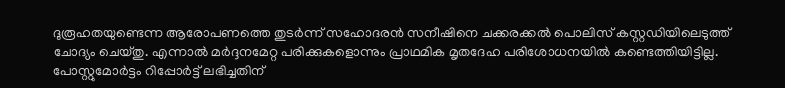ദുരൂഹതയുണ്ടെന്ന ആരോപണത്തെ തുടർന്ന് സഹോദരൻ സനീഷിനെ ചക്കരക്കൽ പൊലിസ് കസ്റ്റഡിയിലെടുത്ത് ചോദ്യം ചെയ്തു. എന്നാൽ മർദ്ദനമേറ്റ പരിക്കുകളൊന്നും പ്രാഥമിക മൃതദേഹ പരിശോധനയിൽ കണ്ടെത്തിയിട്ടില്ല. പോസ്റ്റുമോർട്ടം റിപ്പോർട്ട് ലഭിച്ചതിന്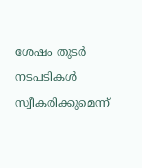ശേഷം തുടർ നടപടികൾ സ്വീകരിക്കുമെന്ന്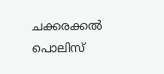ചക്കരക്കൽ പൊലിസ്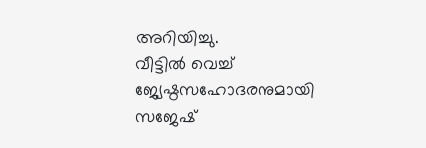അറിയിച്ചു.
വീട്ടിൽ വെച്ച് ജ്യേഷ്ഠസഹോദരനുമായി സജേഷ്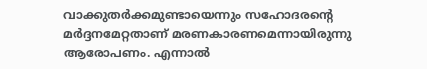വാക്കുതർക്കമുണ്ടായെന്നും സഹോദരൻ്റെ മർദ്ദനമേറ്റതാണ് മരണകാരണമെന്നായിരുന്നു ആരോപണം. എന്നാൽ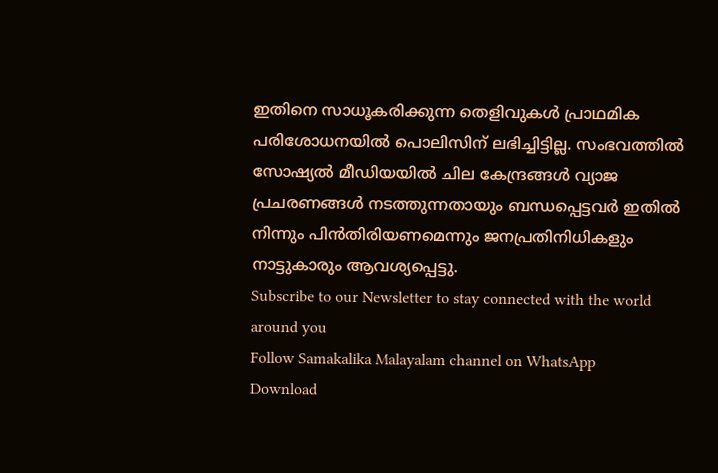ഇതിനെ സാധൂകരിക്കുന്ന തെളിവുകൾ പ്രാഥമിക പരിശോധനയിൽ പൊലിസിന് ലഭിച്ചിട്ടില്ല. സംഭവത്തിൽ സോഷ്യൽ മീഡിയയിൽ ചില കേന്ദ്രങ്ങൾ വ്യാജ പ്രചരണങ്ങൾ നടത്തുന്നതായും ബന്ധപ്പെട്ടവർ ഇതിൽ നിന്നും പിൻതിരിയണമെന്നും ജനപ്രതിനിധികളും നാട്ടുകാരും ആവശ്യപ്പെട്ടു.
Subscribe to our Newsletter to stay connected with the world around you
Follow Samakalika Malayalam channel on WhatsApp
Download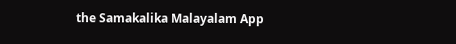the Samakalika Malayalam App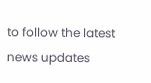to follow the latest news updates